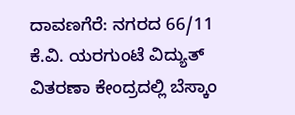ದಾವಣಗೆರೆ: ನಗರದ 66/11 ಕೆ.ವಿ. ಯರಗುಂಟೆ ವಿದ್ಯುತ್ ವಿತರಣಾ ಕೇಂದ್ರದಲ್ಲಿ ಬೆಸ್ಕಾಂ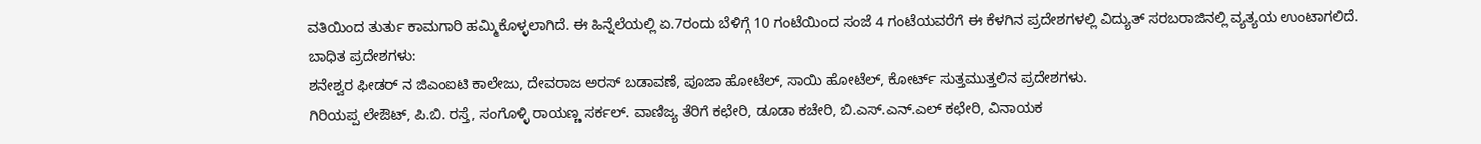ವತಿಯಿಂದ ತುರ್ತು ಕಾಮಗಾರಿ ಹಮ್ಮಿಕೊಳ್ಳಲಾಗಿದೆ. ಈ ಹಿನ್ನೆಲೆಯಲ್ಲಿ ಏ.7ರಂದು ಬೆಳಿಗ್ಗೆ 10 ಗಂಟೆಯಿಂದ ಸಂಜೆ 4 ಗಂಟೆಯವರೆಗೆ ಈ ಕೆಳಗಿನ ಪ್ರದೇಶಗಳಲ್ಲಿ ವಿದ್ಯುತ್ ಸರಬರಾಜಿನಲ್ಲಿ ವ್ಯತ್ಯಯ ಉಂಟಾಗಲಿದೆ.
ಬಾಧಿತ ಪ್ರದೇಶಗಳು:
ಶನೇಶ್ವರ ಫೀಡರ್ ನ ಜಿಎಂಐಟಿ ಕಾಲೇಜು, ದೇವರಾಜ ಅರಸ್ ಬಡಾವಣೆ, ಪೂಜಾ ಹೋಟೆಲ್, ಸಾಯಿ ಹೋಟೆಲ್, ಕೋರ್ಟ್ ಸುತ್ತಮುತ್ತಲಿನ ಪ್ರದೇಶಗಳು.
ಗಿರಿಯಪ್ಪ ಲೇಔಟ್, ಪಿ.ಬಿ. ರಸ್ತೆ, ಸಂಗೊಳ್ಳಿ ರಾಯಣ್ಣ ಸರ್ಕಲ್. ವಾಣಿಜ್ಯ ತೆರಿಗೆ ಕಛೇರಿ, ಡೂಡಾ ಕಚೇರಿ, ಬಿ.ಎಸ್.ಎನ್.ಎಲ್ ಕಛೇರಿ, ವಿನಾಯಕ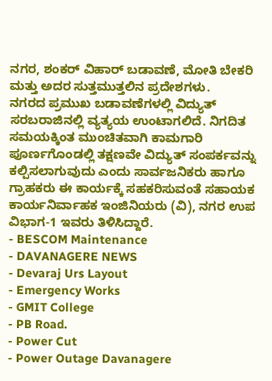ನಗರ, ಶಂಕರ್ ವಿಹಾರ್ ಬಡಾವಣೆ, ಮೋತಿ ಬೇಕರಿ ಮತ್ತು ಅದರ ಸುತ್ತಮುತ್ತಲಿನ ಪ್ರದೇಶಗಳು.
ನಗರದ ಪ್ರಮುಖ ಬಡಾವಣೆಗಳಲ್ಲಿ ವಿದ್ಯುತ್ ಸರಬರಾಜಿನಲ್ಲಿ ವ್ಯತ್ಯಯ ಉಂಟಾಗಲಿದೆ. ನಿಗದಿತ ಸಮಯಕ್ಕಿಂತ ಮುಂಚಿತವಾಗಿ ಕಾಮಗಾರಿ ಪೂರ್ಣಗೊಂಡಲ್ಲಿ ತಕ್ಷಣವೇ ವಿದ್ಯುತ್ ಸಂಪರ್ಕವನ್ನು ಕಲ್ಪಿಸಲಾಗುವುದು ಎಂದು ಸಾರ್ವಜನಿಕರು ಹಾಗೂ ಗ್ರಾಹಕರು ಈ ಕಾರ್ಯಕ್ಕೆ ಸಹಕರಿಸುವಂತೆ ಸಹಾಯಕ ಕಾರ್ಯನಿರ್ವಾಹಕ ಇಂಜಿನಿಯರು (ವಿ), ನಗರ ಉಪ ವಿಭಾಗ-1 ಇವರು ತಿಳಿಸಿದ್ದಾರೆ.
- BESCOM Maintenance
- DAVANAGERE NEWS
- Devaraj Urs Layout
- Emergency Works
- GMIT College
- PB Road.
- Power Cut
- Power Outage Davanagere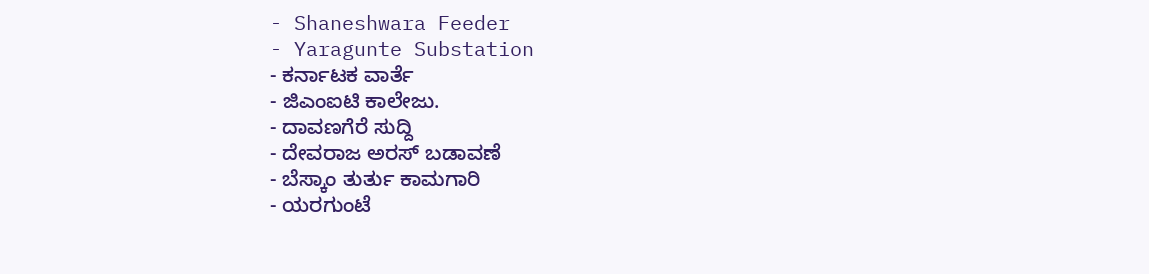- Shaneshwara Feeder
- Yaragunte Substation
- ಕರ್ನಾಟಕ ವಾರ್ತೆ
- ಜಿಎಂಐಟಿ ಕಾಲೇಜು.
- ದಾವಣಗೆರೆ ಸುದ್ದಿ
- ದೇವರಾಜ ಅರಸ್ ಬಡಾವಣೆ
- ಬೆಸ್ಕಾಂ ತುರ್ತು ಕಾಮಗಾರಿ
- ಯರಗುಂಟೆ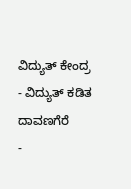ವಿದ್ಯುತ್ ಕೇಂದ್ರ
- ವಿದ್ಯುತ್ ಕಡಿತ ದಾವಣಗೆರೆ
-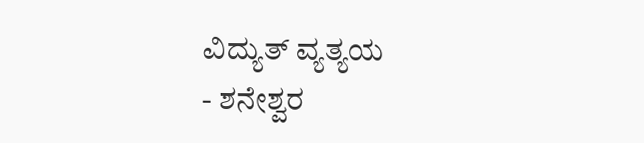ವಿದ್ಯುತ್ ವ್ಯತ್ಯಯ
- ಶನೇಶ್ವರ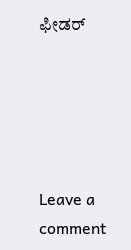ಫೀಡರ್





Leave a comment